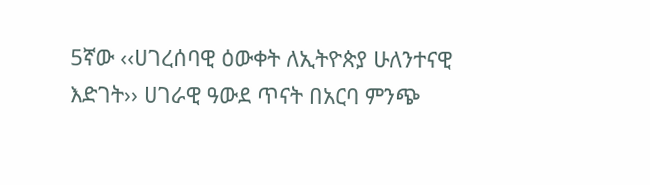5ኛው ‹‹ሀገረሰባዊ ዕውቀት ለኢትዮጵያ ሁለንተናዊ እድገት›› ሀገራዊ ዓውደ ጥናት በአርባ ምንጭ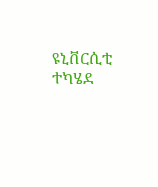ዩኒቨርሲቲ ተካሄደ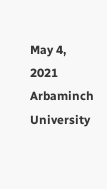May 4, 2021
Arbaminch University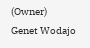(Owner)
Genet Wodajo